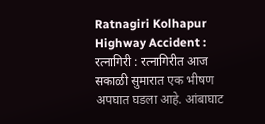Ratnagiri Kolhapur Highway Accident : रत्नागिरी : रत्नागिरीत आज सकाळी सुमारात एक भीषण अपघात घडला आहे. आंबाघाट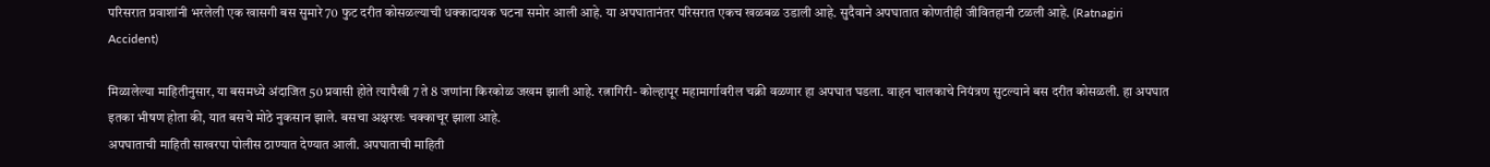परिसरात प्रवाशांनी भरलेली एक खासगी बस सुमारे 70 फुट दरीत कोसळल्याची धक्कादायक घटना समोर आली आहे. या अपघातानंतर परिसरात एकच खळबळ उडाली आहे. सुदैवाने अपघातात कोणतीही जीवितहानी टळली आहे. (Ratnagiri Accident)

मिळालेल्या माहितीनुसार, या बसमध्ये अंदाजित 50 प्रवासी होते त्यापैखी 7 ते 8 जणांना किरकोळ जखम झाली आहे. रत्नागिरी- कोल्हापूर महामार्गावरील चक्री वळणार हा अपघात घडला. वाहन चालकाचे नियंत्रण सुटल्याने बस दरीत कोसळली. हा अपघात इतका भीषण होता की, यात बसचे मोठे नुकसान झाले. बसचा अक्षरशः चक्काचूर झाला आहे.
अपघाताची माहिती साखरपा पोलीस ठाण्यात देण्यात आली. अपघाताची माहिती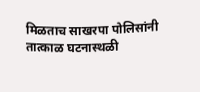मिळताच साखरपा पोलिसांनी तात्काळ घटनास्थळी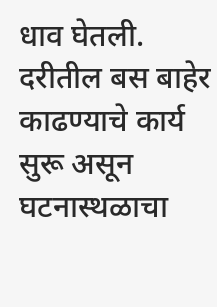धाव घेतली. दरीतील बस बाहेर काढण्याचे कार्य सुरू असून घटनास्थळाचा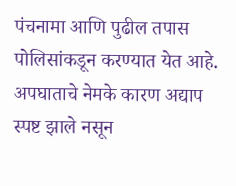पंचनामा आणि पुढील तपास पोलिसांकडून करण्यात येत आहे. अपघाताचे नेमके कारण अद्याप स्पष्ट झाले नसून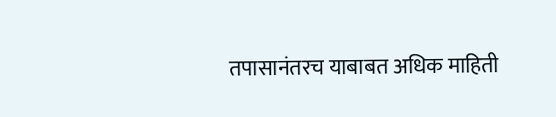तपासानंतरच याबाबत अधिक माहिती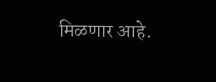मिळणार आहे.